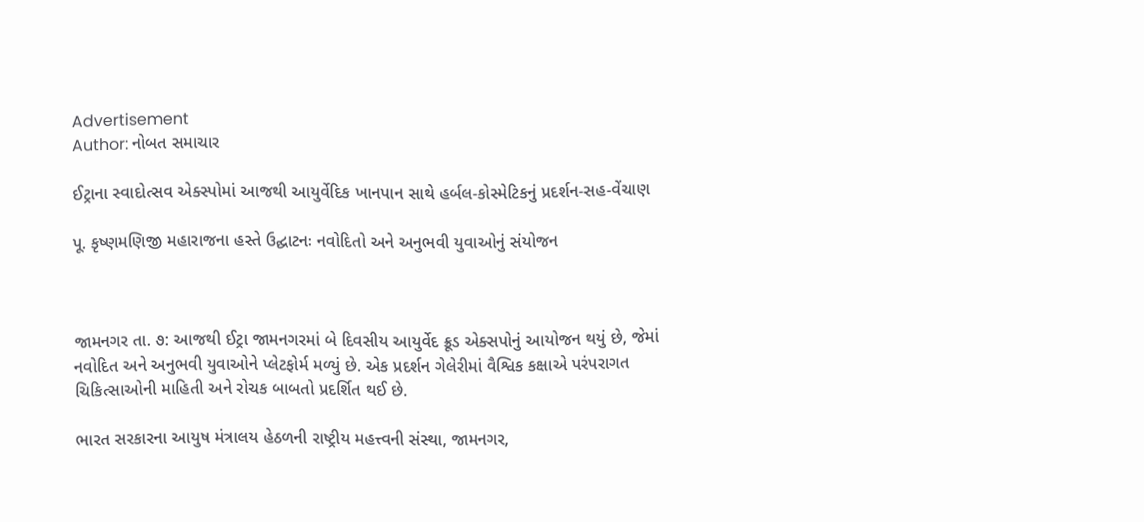Advertisement
Author: નોબત સમાચાર

ઈટ્રાના સ્વાદોત્સવ એક્સ્પોમાં આજથી આયુર્વેદિક ખાનપાન સાથે હર્બલ-કોસ્મેટિકનું પ્રદર્શન-સહ-વેંચાણ

પૂ. કૃષ્ણમણિજી મહારાજના હસ્તે ઉદ્ઘાટનઃ નવોદિતો અને અનુભવી યુવાઓનું સંયોજન



જામનગર તા. ૭: આજથી ઈટ્રા જામનગરમાં બે દિવસીય આયુર્વેદ ક્રૂડ એક્સપોનું આયોજન થયું છે, જેમાં નવોદિત અને અનુભવી યુવાઓને પ્લેટફોર્મ મળ્યું છે. એક પ્રદર્શન ગેલેરીમાં વૈશ્વિક કક્ષાએ પરંપરાગત ચિકિત્સાઓની માહિતી અને રોચક બાબતો પ્રદર્શિત થઈ છે.

ભારત સરકારના આયુષ મંત્રાલય હેઠળની રાષ્ટ્રીય મહત્ત્વની સંસ્થા, જામનગર,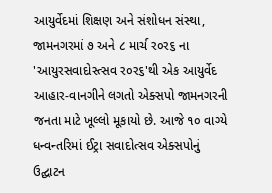આયુર્વેદમાં શિક્ષણ અને સંશોધન સંસ્થા, જામનગરમાં ૭ અને ૮ માર્ચ ર૦ર૬ ના 'આયુરસવાદોસ્ત્સવ ર૦ર૬'થી એક આયુર્વેદ આહાર-વાનગીને લગતો એક્સપો જામનગરની જનતા માટે ખૂલ્લો મૂકાયો છે. આજે ૧૦ વાગ્યે ધન્વન્તરિમાં ઈટ્રા સવાદોત્સવ એક્સપોનું ઉદ્ઘાટન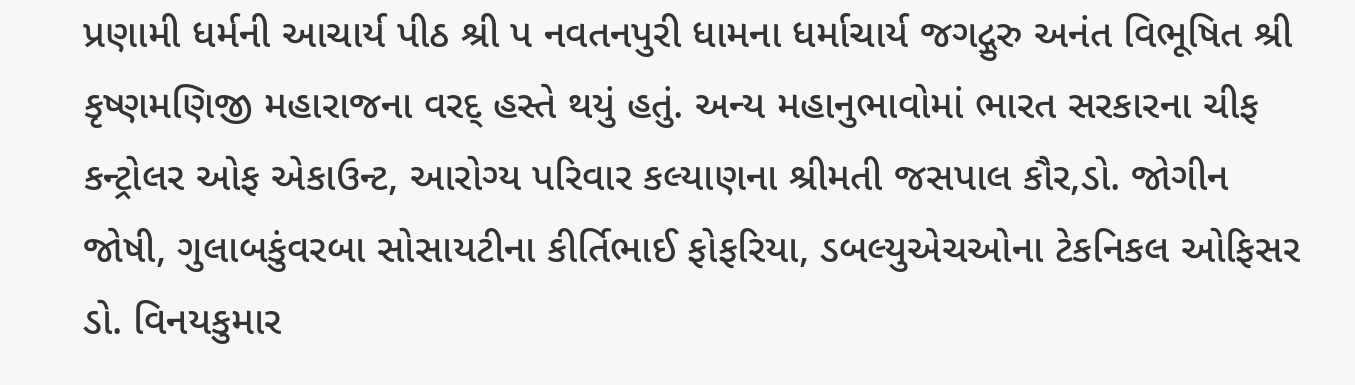પ્રણામી ધર્મની આચાર્ય પીઠ શ્રી પ નવતનપુરી ધામના ધર્માચાર્ય જગદ્ગુરુ અનંત વિભૂષિત શ્રી કૃષ્ણમણિજી મહારાજના વરદ્ હસ્તે થયું હતું. અન્ય મહાનુભાવોમાં ભારત સરકારના ચીફ કન્ટ્રોલર ઓફ એકાઉન્ટ, આરોગ્ય પરિવાર કલ્યાણના શ્રીમતી જસપાલ કૌર,ડો. જોગીન જોષી, ગુલાબકુંવરબા સોસાયટીના કીર્તિભાઈ ફોફરિયા, ડબલ્યુએચઓના ટેકનિકલ ઓફિસર ડો. વિનયકુમાર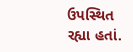ઉપસ્થિત રહ્યા હતાં.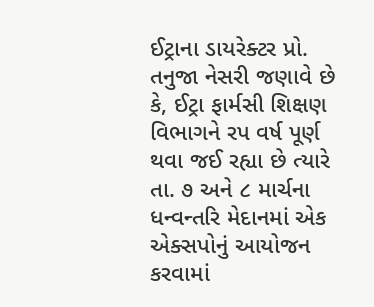ઈટ્રાના ડાયરેક્ટર પ્રો. તનુજા નેસરી જણાવે છે કે, ઈટ્રા ફાર્મસી શિક્ષણ વિભાગને રપ વર્ષ પૂર્ણ થવા જઈ રહ્યા છે ત્યારે તા. ૭ અને ૮ માર્ચના ધન્વન્તરિ મેદાનમાં એક એક્સપોનું આયોજન કરવામાં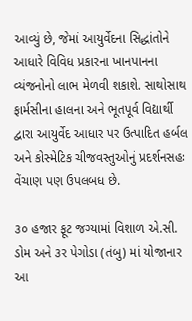આવ્યું છે, જેમાં આયુર્વેદના સિદ્ધાંતોને આધારે વિવિધ પ્રકારના ખાનપાનના વ્યંજનોનો લાભ મેળવી શકાશે. સાથોસાથ ફાર્મસીના હાલના અને ભૂતપૂર્વ વિદ્યાર્થી દ્વારા આયુર્વેદ આધાર પર ઉત્પાદિત હર્બલ અને કોસ્મેટિક ચીજવસ્તુઓનું પ્રદર્શનસહઃ વેંચાણ પણ ઉપલબધ છે.

૩૦ હજાર ફૂટ જગ્યામાં વિશાળ એ.સી. ડોમ અને ૩ર પેગોડા (તંબુ) માં યોજાનાર આ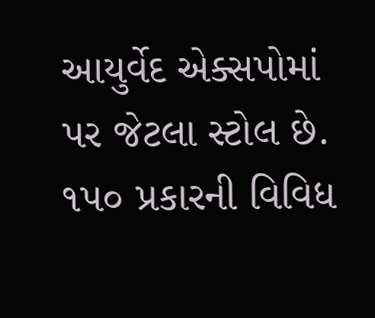આયુર્વેદ એક્સપોમાં પર જેટલા સ્ટોલ છે. ૧પ૦ પ્રકારની વિવિધ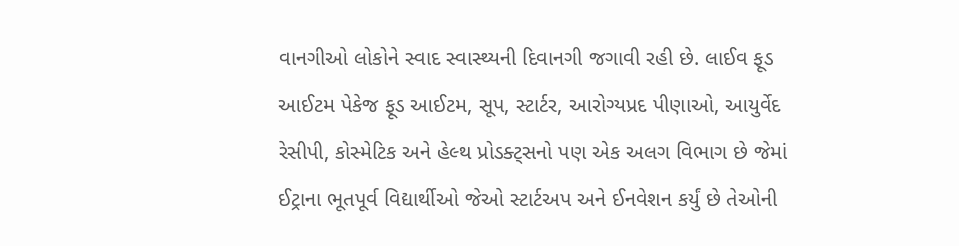વાનગીઓ લોકોને સ્વાદ સ્વાસ્થ્યની દિવાનગી જગાવી રહી છે. લાઈવ ફૂડ આઈટમ પેકેજ ફૂડ આઈટમ, સૂપ, સ્ટાર્ટર, આરોગ્યપ્રદ પીણાઓ, આયુર્વેદ રેસીપી, કોસ્મેટિક અને હેલ્થ પ્રોડક્ટ્સનો પણ એક અલગ વિભાગ છે જેમાં ઈટ્રાના ભૂતપૂર્વ વિદ્યાર્થીઓ જેઓ સ્ટાર્ટઅપ અને ઈનવેશન કર્યું છે તેઓની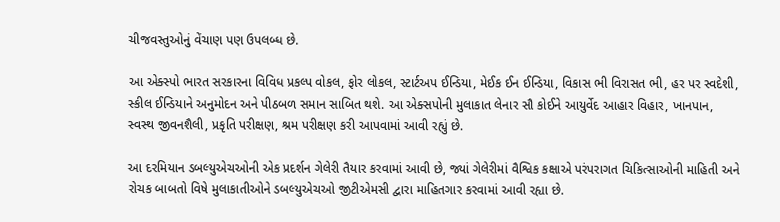ચીજવસ્તુઓનું વેંચાણ પણ ઉપલબ્ધ છે.

આ એક્સ્પો ભારત સરકારના વિવિધ પ્રકલ્પ વોકલ, ફોર લોકલ, સ્ટાર્ટઅપ ઈન્ડિયા, મેઈક ઈન ઈન્ડિયા, વિકાસ ભી વિરાસત ભી, હર પર સ્વદેશી, સ્કીલ ઈન્ડિયાને અનુમોદન અને પીઠબળ સમાન સાબિત થશે. આ એક્સપોની મુલાકાત લેનાર સૌ કોઈને આયુર્વેદ આહાર વિહાર, ખાનપાન, સ્વસ્થ જીવનશૈલી, પ્રકૃતિ પરીક્ષણ, શ્રમ પરીક્ષણ કરી આપવામાં આવી રહ્યું છે.

આ દરમિયાન ડબલ્યુએચઓની એક પ્રદર્શન ગેલેરી તૈયાર કરવામાં આવી છે, જ્યાં ગેલેરીમાં વૈશ્વિક કક્ષાએ પરંપરાગત ચિકિત્સાઓની માહિતી અને રોચક બાબતો વિષે મુલાકાતીઓને ડબલ્યુએચઓ જીટીએમસી દ્વારા માહિતગાર કરવામાં આવી રહ્યા છે.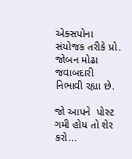એક્સપોના સંયોજક તરીકે પ્રો. જોબન મોઢા જવાબદારી નિભાવી રહ્યા છે.

જો આપને  પોસ્ટ ગમી હોય તો શેર કરો...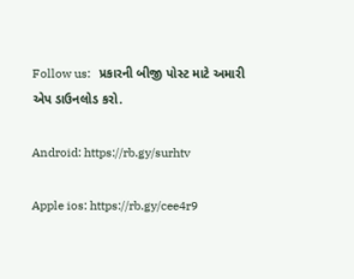Follow us:   પ્રકારની બીજી પોસ્ટ માટે અમારી એપ ડાઉનલોડ કરો.

Android: https://rb.gy/surhtv

Apple ios: https://rb.gy/cee4r9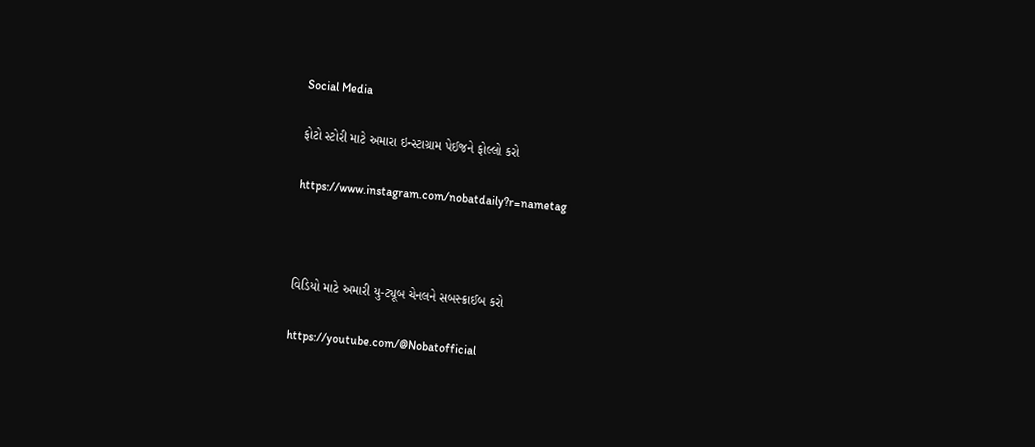Social Media

ફોટો સ્ટોરી માટે અમારા ઇન્સ્ટાગ્રામ પેઈજને ફોલ્લો કરો

https://www.instagram.com/nobatdaily?r=nametag



વિડિયો માટે અમારી યુ-ટ્યૂબ ચેનલને સબસ્ક્રાઈબ કરો

https://youtube.com/@Nobatofficial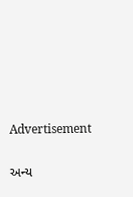Advertisement

અન્ય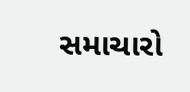સમાચારો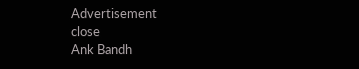Advertisement
close
Ank Bandh